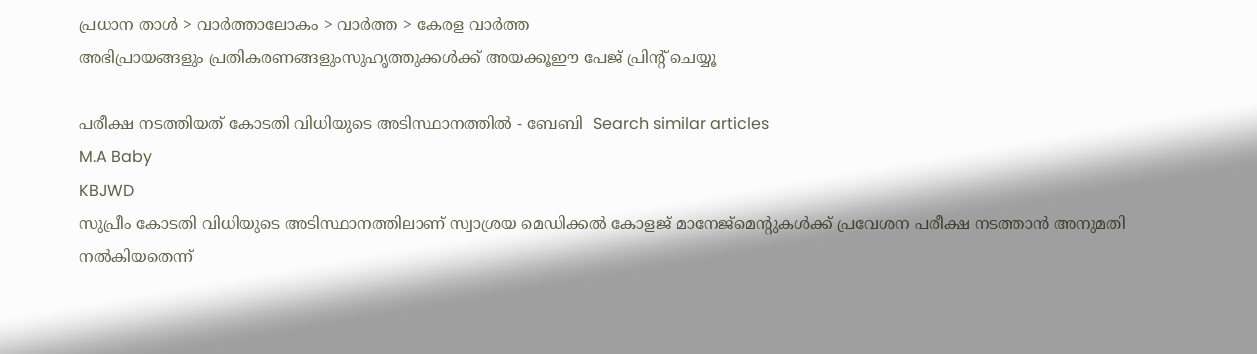പ്രധാന താള്‍ > വാര്‍ത്താലോകം > വാര്‍ത്ത > കേരള വാര്‍ത്ത
അഭിപ്രായങ്ങളും പ്രതികരണങ്ങളുംസുഹൃത്തുക്കള്‍ക്ക് അയക്കൂഈ പേജ് പ്രിന്‍റ് ചെയ്യൂ

പരീക്ഷ നടത്തിയത് കോടതി വിധിയുടെ അടിസ്ഥാനത്തില്‍ - ബേബി  Search similar articles
M.A Baby
KBJWD
സുപ്രീം കോടതി വിധിയുടെ അടിസ്ഥാനത്തിലാണ് സ്വാശ്രയ മെഡിക്കല്‍ കോളജ് മാനേജ്‌മെന്‍റുകള്‍ക്ക്‌ പ്രവേശന പരീക്ഷ നടത്താന്‍ അനുമതി നല്‍കിയതെന്ന്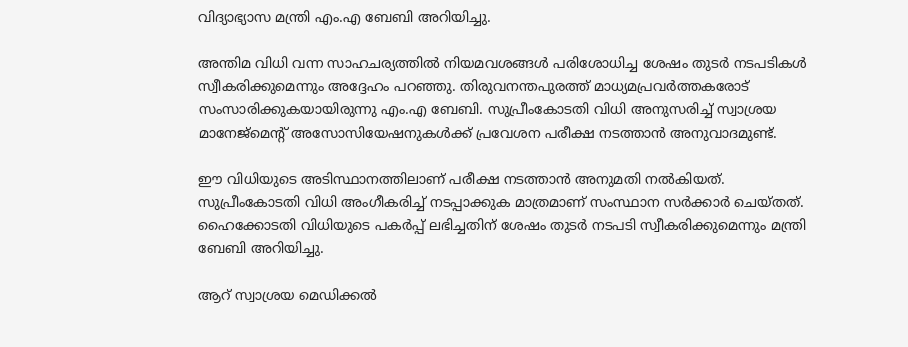വിദ്യാഭ്യാസ മന്ത്രി എം.എ ബേബി അറിയിച്ചു.

അന്തിമ വിധി വന്ന സാഹചര്യത്തില്‍ നിയമവശങ്ങള്‍ പരിശോധിച്ച ശേഷം തുടര്‍ നടപടികള്‍ സ്വീകരിക്കുമെന്നും അദ്ദേഹം പറഞ്ഞു. തിരുവനന്തപുരത്ത് മാധ്യമപ്രവര്‍ത്തകരോട് സംസാരിക്കുകയായിരുന്നു എം.എ ബേബി. സുപ്രീംകോടതി വിധി അനുസരിച്ച് സ്വാശ്രയ മാനേജ്മെന്‍റ് അസോസിയേഷനുകള്‍ക്ക് പ്രവേശന പരീക്ഷ നടത്താന്‍ അനുവാദമുണ്ട്.

ഈ വിധിയുടെ അടിസ്ഥാനത്തിലാണ് പരീക്ഷ നടത്താന്‍ അനുമതി നല്‍കിയത്. സുപ്രീംകോടതി വിധി അംഗീകരിച്ച് നടപ്പാക്കുക മാത്രമാണ് സംസ്ഥാന സര്‍ക്കാര്‍ ചെയ്തത്. ഹൈക്കോടതി വിധിയുടെ പകര്‍പ്പ് ലഭിച്ചതിന് ശേഷം തുടര്‍ നടപടി സ്വീ‍കരിക്കുമെന്നും മന്ത്രി ബേബി അറിയിച്ചു.

ആറ്‌ സ്വാശ്രയ മെഡിക്കല്‍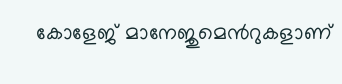കോളേജ്‌ മാനേജുമെന്‍റുകളാണ്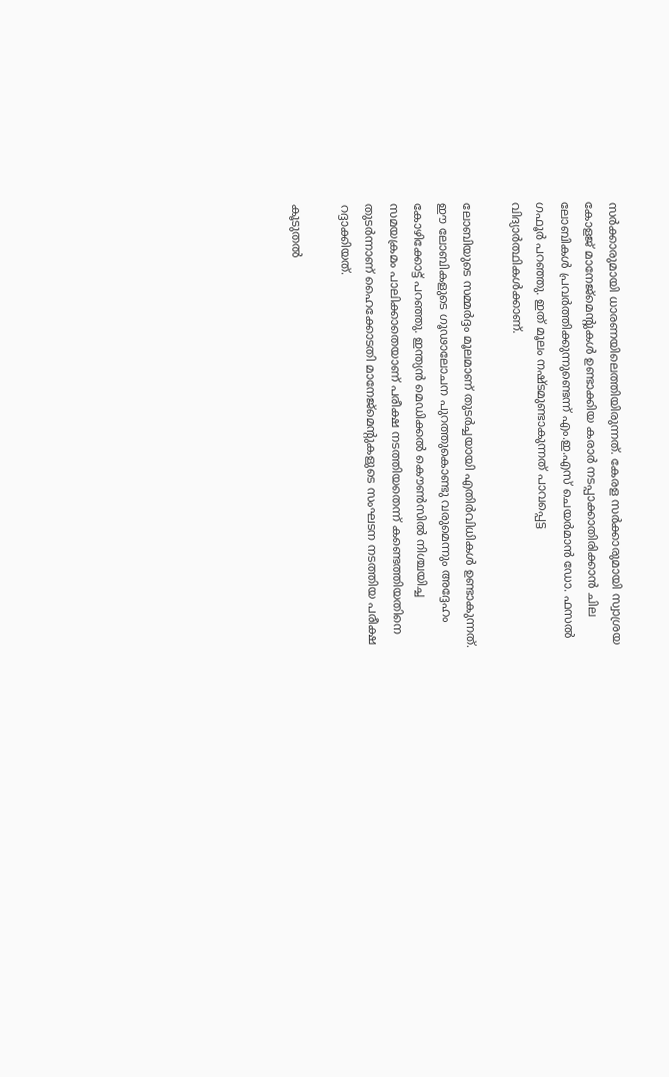സര്‍ക്കാരുമായി ധാരണയിലെത്തിയിരുന്നത്. കേരള സര്‍ക്കാരുമായി സ്വാശ്രയ കോളജ് മാനേജ്‌മെന്‍റുകള്‍ ഉണ്ടാക്കിയ കരാര്‍ നടപ്പാക്കാതിരിക്കാന്‍ ചില ലോബികള്‍ പ്രവര്‍ത്തിക്കുന്നുണ്ടെന്ന് എം.ഇ.എസ് ചെയര്‍മാന്‍ ഡോ. ഫസല്‍ ഗഫൂര്‍ പറഞ്ഞു. ഇത് മൂലം നഷ്ടമുണ്ടാകുന്നത് പാവപ്പെട്ട വിദ്യാര്‍ത്ഥികള്‍ക്കാണ്.

ലോബിയുടെ സമ്മര്‍ദ്ദം മൂലമാണ് തുടര്‍ച്ചയായി എതിര്‍വിധികള്‍ ഉണ്ടാകുന്നത്. ഈ ലോബികളുടെ ഗൂഢാലോചന പുറത്തുകൊണ്ടു വരുമെന്നും അദ്ദേഹം കോഴിക്കോട്ട് പറഞ്ഞു. ഇന്ത്യന്‍ മെഡിക്കല്‍ കൌണ്‍സില്‍ നിശ്ചയിച്ച സമയക്രമം പാലിക്കാതെയാണ് പരീക്ഷ നടത്തിയതെന്ന് കണ്ടെത്തിയതിനെ തുടര്‍ന്നാണ് ഹൈക്കോടതി മാനേജ്‌മെന്‍റുകളുടെ സംഘടന നടത്തിയ പരീക്ഷ റദ്ദാക്കിയത്.

കൂടുതല്‍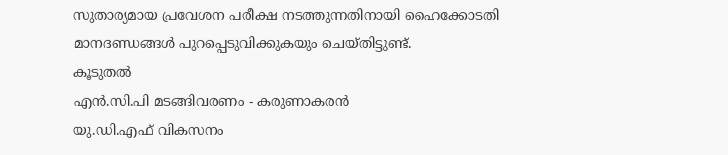സുതാര്യമായ പ്രവേശന പരീക്ഷ നടത്തുന്നതിനായി ഹൈക്കോടതി മാനദണ്ഡങ്ങള്‍ പുറപ്പെടുവിക്കുകയും ചെയ്തിട്ടുണ്ട്.
കൂടുതല്‍
എന്‍.സി.പി മടങ്ങിവരണം - കരുണാകരന്‍
യു.ഡി.എഫ് വികസനം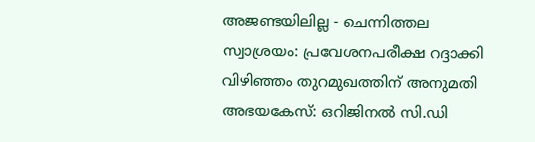അജണ്ടയിലില്ല - ചെന്നിത്തല
സ്വാശ്രയം: പ്രവേശനപരീക്ഷ റദ്ദാക്കി
വിഴിഞ്ഞം തുറമുഖത്തിന് അനുമതി
അഭയകേസ്: ഒറിജിനല്‍ സി.ഡി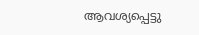ആവശ്യപ്പെട്ടു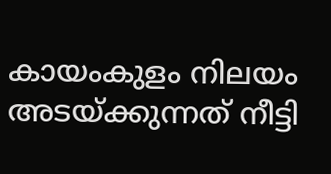കായം‌കുളം നിലയം അടയ്ക്കുന്നത് നീട്ടി